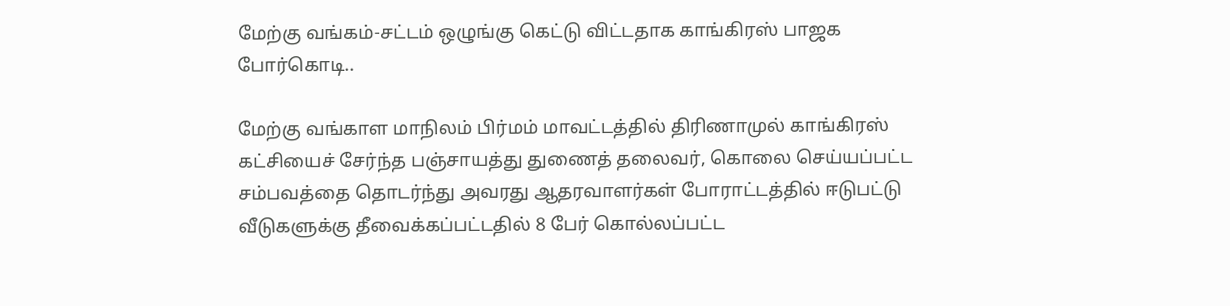மேற்கு வங்கம்-சட்டம் ஒழுங்கு கெட்டு விட்டதாக காங்கிரஸ் பாஜக போர்கொடி..

மேற்கு வங்காள மாநிலம் பிர்மம் மாவட்டத்தில் திரிணாமுல் காங்கிரஸ் கட்சியைச் சேர்ந்த பஞ்சாயத்து துணைத் தலைவர், கொலை செய்யப்பட்ட சம்பவத்தை தொடர்ந்து அவரது ஆதரவாளர்கள் போராட்டத்தில் ஈடுபட்டு வீடுகளுக்கு தீவைக்கப்பட்டதில் 8 பேர் கொல்லப்பட்ட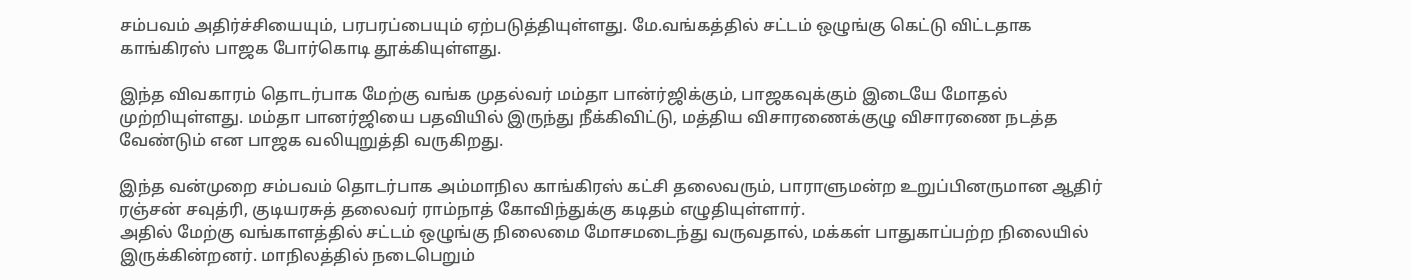சம்பவம் அதிர்ச்சியையும், பரபரப்பையும் ஏற்படுத்தியுள்ளது. மே.வங்கத்தில் சட்டம் ஒழுங்கு கெட்டு விட்டதாக காங்கிரஸ் பாஜக போர்கொடி தூக்கியுள்ளது.

இந்த விவகாரம் தொடர்பாக மேற்கு வங்க முதல்வர் மம்தா பான்ர்ஜிக்கும், பாஜகவுக்கும் இடையே மோதல் முற்றியுள்ளது. மம்தா பானர்ஜியை பதவியில் இருந்து நீக்கிவிட்டு, மத்திய விசாரணைக்குழு விசாரணை நடத்த வேண்டும் என பாஜக வலியுறுத்தி வருகிறது.

இந்த வன்முறை சம்பவம் தொடர்பாக அம்மாநில காங்கிரஸ் கட்சி தலைவரும், பாராளுமன்ற உறுப்பினருமான ஆதிர் ரஞ்சன் சவுத்ரி, குடியரசுத் தலைவர் ராம்நாத் கோவிந்துக்கு கடிதம் எழுதியுள்ளார்.
அதில் மேற்கு வங்காளத்தில் சட்டம் ஒழுங்கு நிலைமை மோசமடைந்து வருவதால், மக்கள் பாதுகாப்பற்ற நிலையில் இருக்கின்றனர். மாநிலத்தில் நடைபெறும்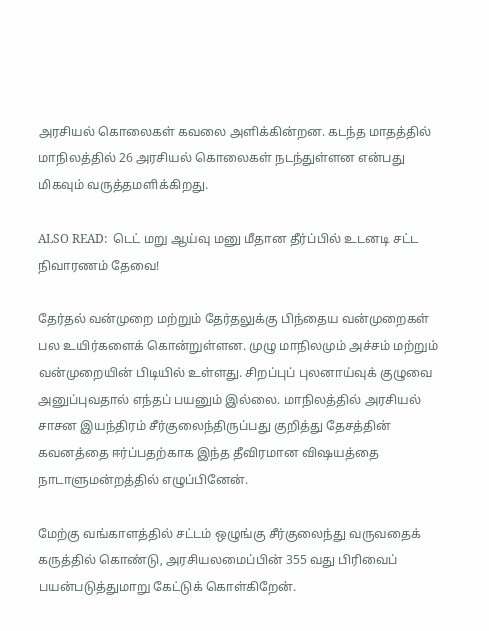அரசியல் கொலைகள் கவலை அளிக்கின்றன. கடந்த மாதத்தில் மாநிலத்தில் 26 அரசியல் கொலைகள் நடந்துள்ளன என்பது மிகவும் வருத்தமளிக்கிறது.

ALSO READ:  டெட் மறு ஆய்வு மனு மீதான தீர்ப்பில் உடனடி சட்ட நிவாரணம் தேவை!

தேர்தல் வன்முறை மற்றும் தேர்தலுக்கு பிந்தைய வன்முறைகள் பல உயிர்களைக் கொன்றுள்ளன. முழு மாநிலமும் அச்சம் மற்றும் வன்முறையின் பிடியில் உள்ளது. சிறப்புப் புலனாய்வுக் குழுவை அனுப்புவதால் எந்தப் பயனும் இல்லை. மாநிலத்தில் அரசியல் சாசன இயந்திரம் சீர்குலைந்திருப்பது குறித்து தேசத்தின் கவனத்தை ஈர்ப்பதற்காக இந்த தீவிரமான விஷயத்தை நாடாளுமன்றத்தில் எழுப்பினேன்.

மேற்கு வங்காளத்தில் சட்டம் ஒழுங்கு சீர்குலைந்து வருவதைக் கருத்தில் கொண்டு, அரசியலமைப்பின் 355 வது பிரிவைப் பயன்படுத்துமாறு கேட்டுக் கொள்கிறேன்.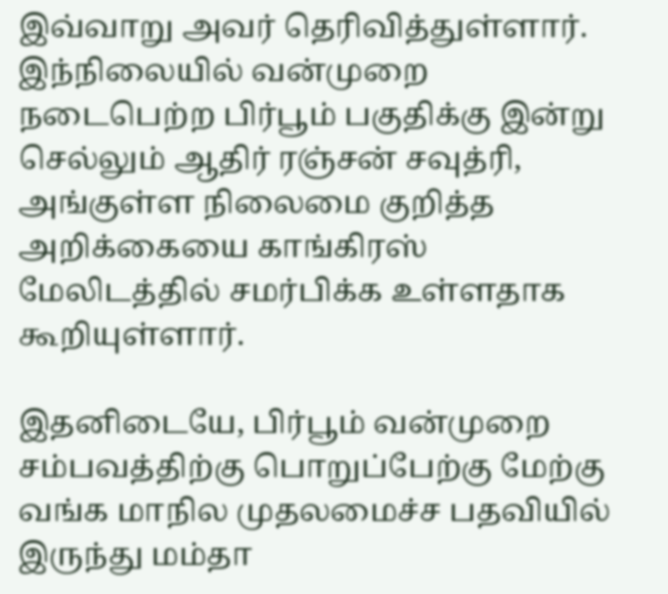இவ்வாறு அவர் தெரிவித்துள்ளார். இந்நிலையில் வன்முறை நடைபெற்ற பிர்பூம் பகுதிக்கு இன்று செல்லும் ஆதிர் ரஞ்சன் சவுத்ரி, அங்குள்ள நிலைமை குறித்த அறிக்கையை காங்கிரஸ் மேலிடத்தில் சமர்பிக்க உள்ளதாக கூறியுள்ளார்.

இதனிடையே, பிர்பூம் வன்முறை சம்பவத்திற்கு பொறுப்பேற்கு மேற்கு வங்க மாநில முதலமைச்ச பதவியில் இருந்து மம்தா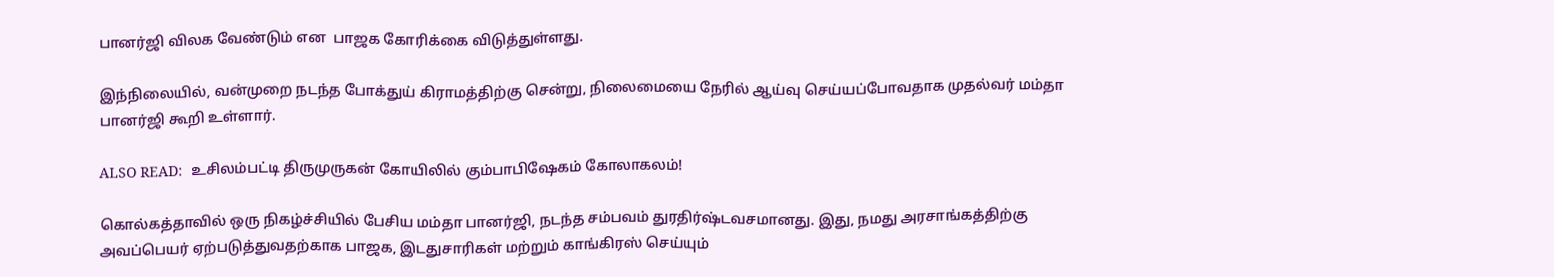பானர்ஜி விலக வேண்டும் என  பாஜக கோரிக்கை விடுத்துள்ளது.

இந்நிலையில், வன்முறை நடந்த போக்துய் கிராமத்திற்கு சென்று, நிலைமையை நேரில் ஆய்வு செய்யப்போவதாக முதல்வர் மம்தா பானர்ஜி கூறி உள்ளார்.

ALSO READ:  உசிலம்பட்டி திருமுருகன் கோயிலில் கும்பாபிஷேகம் கோலாகலம்!

கொல்கத்தாவில் ஒரு நிகழ்ச்சியில் பேசிய மம்தா பானர்ஜி, நடந்த சம்பவம் துரதிர்ஷ்டவசமானது. இது, நமது அரசாங்கத்திற்கு அவப்பெயர் ஏற்படுத்துவதற்காக பாஜக, இடதுசாரிகள் மற்றும் காங்கிரஸ் செய்யும்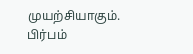முயற்சியாகும். பிர்பம்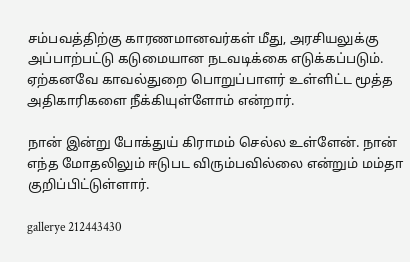சம்பவத்திற்கு காரணமானவர்கள் மீது, அரசியலுக்கு அப்பாற்பட்டு கடுமையான நடவடிக்கை எடுக்கப்படும். ஏற்கனவே காவல்துறை பொறுப்பாளர் உள்ளிட்ட மூத்த அதிகாரிகளை நீக்கியுள்ளோம் என்றார்.

நான் இன்று போக்துய் கிராமம் செல்ல உள்ளேன். நான் எந்த மோதலிலும் ஈடுபட விரும்பவில்லை என்றும் மம்தா குறிப்பிட்டுள்ளார்.

gallerye 212443430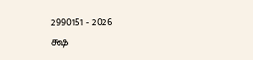2990151 - 2026
க்ஷ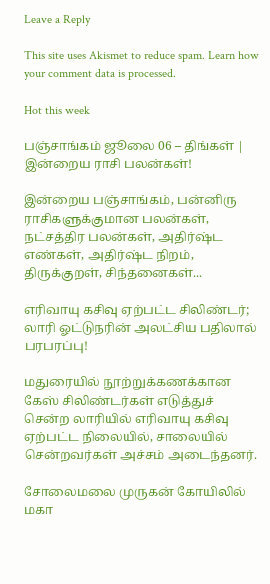Leave a Reply

This site uses Akismet to reduce spam. Learn how your comment data is processed.

Hot this week

பஞ்சாங்கம் ஜூலை 06 – திங்கள் | இன்றைய ராசி பலன்கள்!

இன்றைய பஞ்சாங்கம், பன்னிரு ராசிகளுக்குமான பலன்கள், நட்சத்திர பலன்கள், அதிர்ஷ்ட எண்கள், அதிர்ஷ்ட நிறம், திருக்குறள், சிந்தனைகள்...

எரிவாயு கசிவு ஏற்பட்ட சிலிண்டர்; லாரி ஓட்டுநரின் அலட்சிய பதிலால் பரபரப்பு!

மதுரையில் நூற்றுக்கணக்கான கேஸ் சிலிண்டர்கள் எடுத்துச் சென்ற லாரியில் எரிவாயு கசிவு ஏற்பட்ட நிலையில், சாலையில் சென்றவர்கள் அச்சம் அடைந்தனர்.

சோலைமலை முருகன் கோயிலில் மகா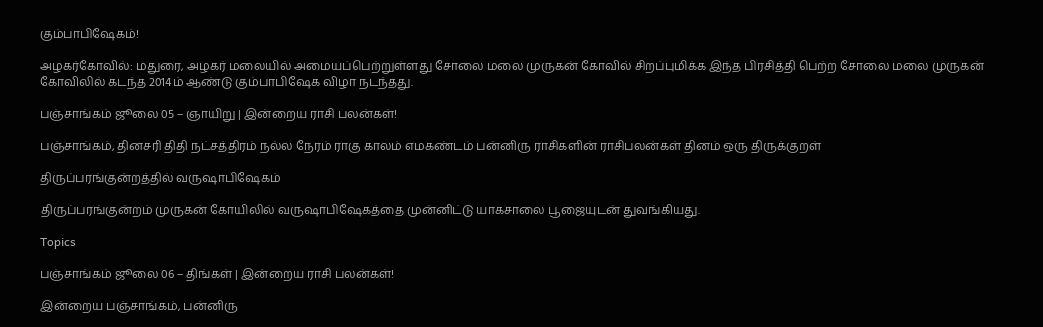கும்பாபிஷேகம்!

அழகர்கோவில்: மதுரை, அழகர் மலையில் அமையப்பெற்றுள்ளது சோலை மலை முருகன் கோவில் சிறப்புமிக்க இந்த பிரசித்தி பெற்ற சோலை மலை முருகன் கோவிலில் கடந்த 2014ம் ஆண்டு கும்பாபிஷேக விழா நடந்தது.

பஞ்சாங்கம் ஜூலை 05 – ஞாயிறு | இன்றைய ராசி பலன்கள்!

பஞ்சாங்கம், தினசரி திதி நட்சத்திரம் நல்ல நேரம் ராகு காலம் எமகண்டம் பன்னிரு ராசிகளின் ராசிபலன்கள் தினம் ஒரு திருக்குறள்

திருப்பரங்குன்றத்தில் வருஷாபிஷேகம்

திருப்பரங்குன்றம் முருகன் கோயிலில் வருஷாபிஷேகத்தை முன்னிட்டு யாகசாலை பூஜையுடன் துவங்கியது.

Topics

பஞ்சாங்கம் ஜூலை 06 – திங்கள் | இன்றைய ராசி பலன்கள்!

இன்றைய பஞ்சாங்கம், பன்னிரு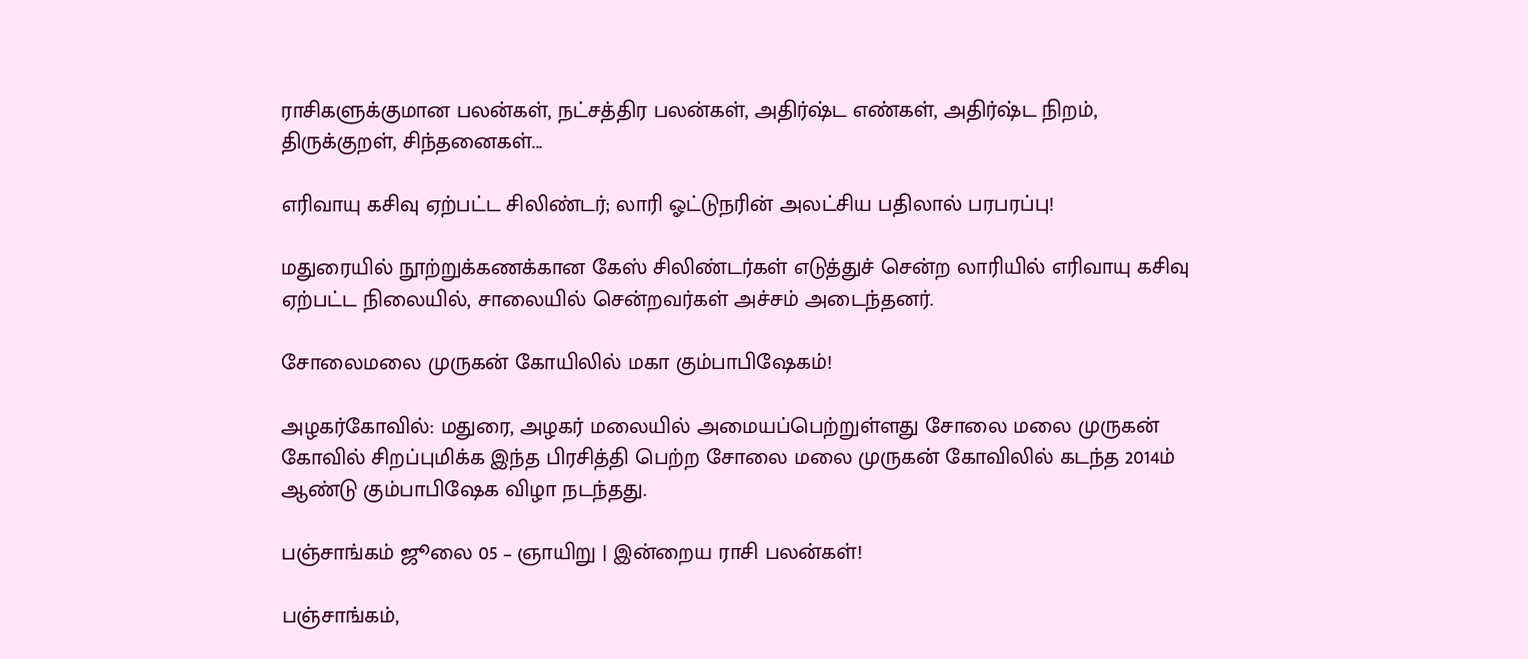ராசிகளுக்குமான பலன்கள், நட்சத்திர பலன்கள், அதிர்ஷ்ட எண்கள், அதிர்ஷ்ட நிறம், திருக்குறள், சிந்தனைகள்...

எரிவாயு கசிவு ஏற்பட்ட சிலிண்டர்; லாரி ஓட்டுநரின் அலட்சிய பதிலால் பரபரப்பு!

மதுரையில் நூற்றுக்கணக்கான கேஸ் சிலிண்டர்கள் எடுத்துச் சென்ற லாரியில் எரிவாயு கசிவு ஏற்பட்ட நிலையில், சாலையில் சென்றவர்கள் அச்சம் அடைந்தனர்.

சோலைமலை முருகன் கோயிலில் மகா கும்பாபிஷேகம்!

அழகர்கோவில்: மதுரை, அழகர் மலையில் அமையப்பெற்றுள்ளது சோலை மலை முருகன் கோவில் சிறப்புமிக்க இந்த பிரசித்தி பெற்ற சோலை மலை முருகன் கோவிலில் கடந்த 2014ம் ஆண்டு கும்பாபிஷேக விழா நடந்தது.

பஞ்சாங்கம் ஜூலை 05 – ஞாயிறு | இன்றைய ராசி பலன்கள்!

பஞ்சாங்கம்,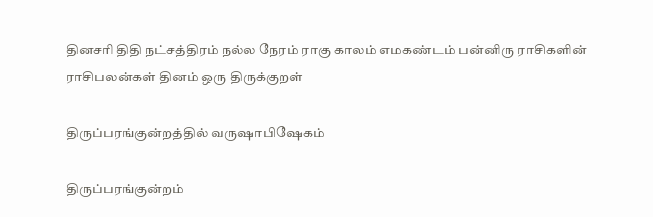தினசரி திதி நட்சத்திரம் நல்ல நேரம் ராகு காலம் எமகண்டம் பன்னிரு ராசிகளின் ராசிபலன்கள் தினம் ஒரு திருக்குறள்

திருப்பரங்குன்றத்தில் வருஷாபிஷேகம்

திருப்பரங்குன்றம்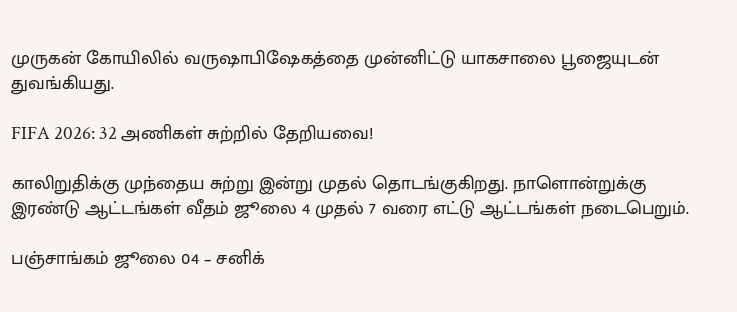முருகன் கோயிலில் வருஷாபிஷேகத்தை முன்னிட்டு யாகசாலை பூஜையுடன் துவங்கியது.

FIFA 2026: 32 அணிகள் சுற்றில் தேறியவை!

காலிறுதிக்கு முந்தைய சுற்று இன்று முதல் தொடங்குகிறது. நாளொன்றுக்கு இரண்டு ஆட்டங்கள் வீதம் ஜூலை 4 முதல் 7 வரை எட்டு ஆட்டங்கள் நடைபெறும்.

பஞ்சாங்கம் ஜூலை 04 – சனிக்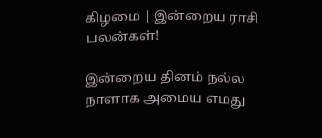கிழமை | இன்றைய ராசி பலன்கள்!

இன்றைய தினம் நல்ல நாளாக அமைய எமது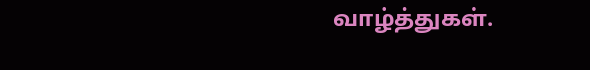வாழ்த்துகள்.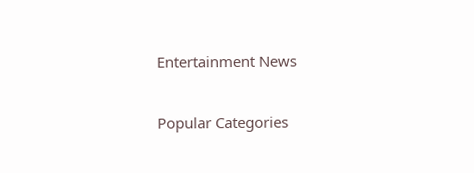Entertainment News

Popular Categories